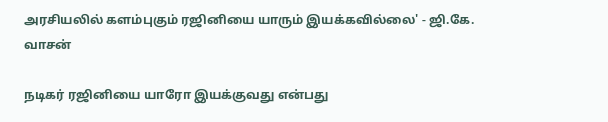அரசியலில் களம்புகும் ரஜினியை யாரும் இயக்கவில்லை' - ஜி.கே. வாசன்

நடிகர் ரஜினியை யாரோ இயக்குவது என்பது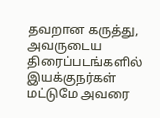தவறான கருத்து, அவருடைய திரைப்படங்களில் இயக்குநர்கள் மட்டுமே அவரை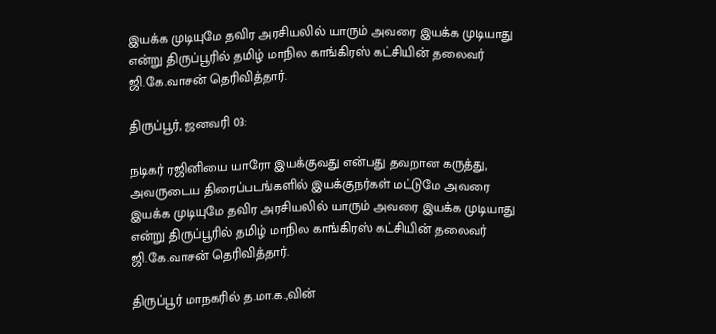இயக்க முடியுமே தவிர அரசியலில் யாரும் அவரை இயக்க முடியாது என்று திருப்பூரில் தமிழ் மாநில காங்கிரஸ் கட்சியின் தலைவர் ஜி.கே.வாசன் தெரிவித்தார்.

திருப்பூர், ஜனவரி 03:

நடிகர் ரஜினியை யாரோ இயக்குவது என்பது தவறான கருத்து, அவருடைய திரைப்படங்களில் இயக்குநர்கள் மட்டுமே அவரை இயக்க முடியுமே தவிர அரசியலில் யாரும் அவரை இயக்க முடியாது என்று திருப்பூரில் தமிழ் மாநில காங்கிரஸ் கட்சியின் தலைவர் ஜி.கே.வாசன் தெரிவித்தார்.

திருப்பூர் மாநகரில் த.மா.க.,வின்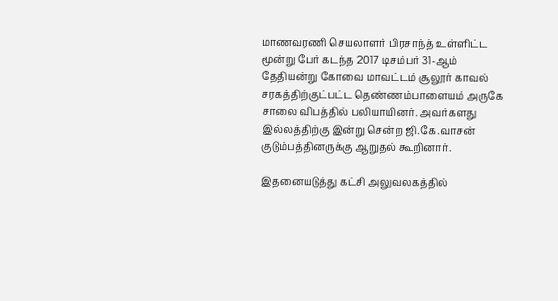மாணவரணி செயலாளர் பிரசாந்த் உள்ளிட்ட மூன்று பேர் கடந்த 2017 டிசம்பர் 31-ஆம் தேதியன்று கோவை மாவட்டம் சூலூர் காவல் சரகத்திற்குட்பட்ட தெண்ணம்பாளையம் அருகே சாலை விபத்தில் பலியாயினர். அவர்களது இல்லத்திற்கு இன்று சென்ற ஜி.கே.வாசன் குடும்பத்தினருக்கு ஆறுதல் கூறினார்.

இதனையடுத்து கட்சி அலுவலகத்தில்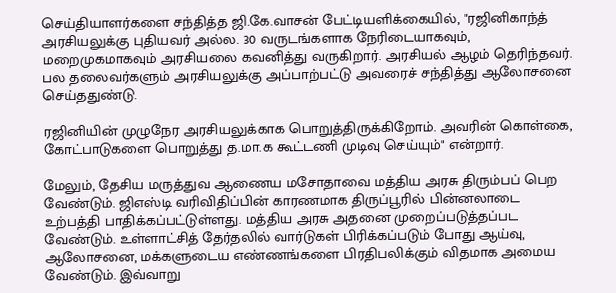செய்தியாளர்களை சந்தித்த ஜி.கே.வாசன் பேட்டியளிக்கையில், "ரஜினிகாந்த் அரசியலுக்கு புதியவர் அல்ல. 30 வருடங்களாக நேரிடையாகவும், மறைமுகமாகவும் அரசியலை கவனித்து வருகிறார். அரசியல் ஆழம் தெரிந்தவர். பல தலைவர்களும் அரசியலுக்கு அப்பாற்பட்டு அவரைச் சந்தித்து ஆலோசனை செய்ததுண்டு.

ரஜினியின் முழுநேர அரசியலுக்காக பொறுத்திருக்கிறோம். அவரின் கொள்கை, கோட்பாடுகளை பொறுத்து த.மா.க கூட்டணி முடிவு செய்யும்" என்றார்.

மேலும், தேசிய மருத்துவ ஆணைய மசோதாவை மத்திய அரசு திரும்பப் பெற வேண்டும். ஜிஎஸ்டி வரிவிதிப்பின் காரணமாக திருப்பூரில் பின்னலாடை உற்பத்தி பாதிக்கப்பட்டுள்ளது. மத்திய அரசு அதனை முறைப்படுத்தப்பட வேண்டும். உள்ளாட்சித் தேர்தலில் வார்டுகள் பிரிக்கப்படும் போது ஆய்வு, ஆலோசனை, மக்களுடைய எண்ணங்களை பிரதிபலிக்கும் விதமாக அமைய வேண்டும். இவ்வாறு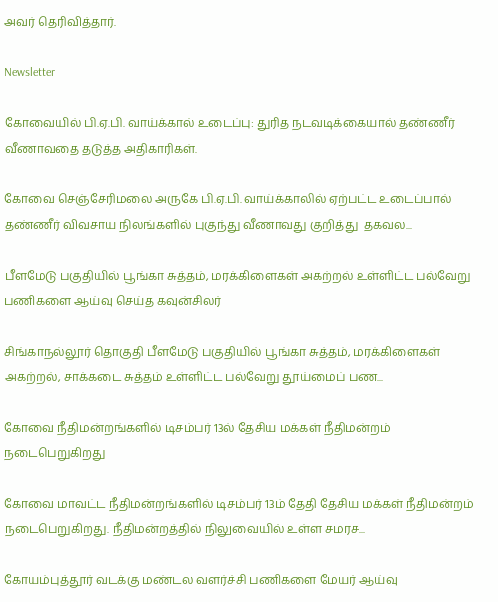அவர் தெரிவித்தார்.

Newsletter

கோவையில் பி.ஏ.பி. வாய்க்கால் உடைப்பு: துரித நடவடிக்கையால் தண்ணீர் வீணாவதை தடுத்த அதிகாரிகள்.

கோவை செஞ்சேரிமலை அருகே பி.ஏ.பி. வாய்க்காலில் ஏற்பட்ட உடைப்பால் தண்ணீர் விவசாய நிலங்களில் புகுந்து வீணாவது குறித்து  தகவல...

பீளமேடு பகுதியில் பூங்கா சுத்தம், மரக்கிளைகள் அகற்றல் உள்ளிட்ட பல்வேறு பணிகளை ஆய்வு செய்த கவுன்சிலர்

சிங்காநல்லூர் தொகுதி பீளமேடு பகுதியில் பூங்கா சுத்தம், மரக்கிளைகள் அகற்றல், சாக்கடை சுத்தம் உள்ளிட்ட பல்வேறு தூய்மைப் பண...

கோவை நீதிமன்றங்களில் டிசம்பர் 13ல் தேசிய மக்கள் நீதிமன்றம் நடைபெறுகிறது

கோவை மாவட்ட நீதிமன்றங்களில் டிசம்பர் 13ம் தேதி தேசிய மக்கள் நீதிமன்றம் நடைபெறுகிறது. நீதிமன்றத்தில் நிலுவையில் உள்ள சமரச...

கோயம்புத்தூர் வடக்கு மண்டல வளர்ச்சி பணிகளை மேயர் ஆய்வு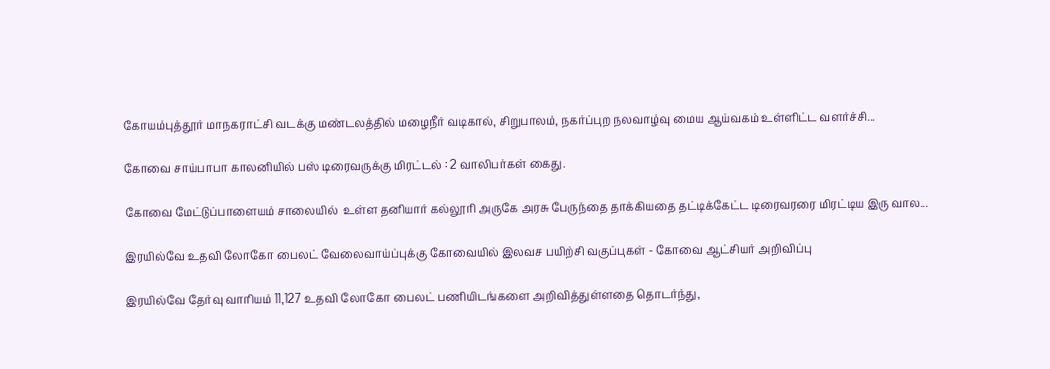கோயம்புத்தூர் மாநகராட்சி வடக்கு மண்டலத்தில் மழைநீர் வடிகால், சிறுபாலம், நகர்ப்புற நலவாழ்வு மைய ஆய்வகம் உள்ளிட்ட வளர்ச்சி...

கோவை சாய்பாபா காலனியில் பஸ் டிரைவருக்கு மிரட்டல் : 2 வாலிபர்கள் கைது.

கோவை மேட்டுப்பாளையம் சாலையில்  உள்ள தனியார் கல்லூரி அருகே அரசு பேருந்தை தாக்கியதை தட்டிக்கேட்ட டிரைவரரை மிரட்டிய இரு வால...

இரயில்வே உதவி லோகோ பைலட் வேலைவாய்ப்புக்கு கோவையில் இலவச பயிற்சி வகுப்புகள் - கோவை ஆட்சியர் அறிவிப்பு

இரயில்வே தேர்வு வாரியம் 11,127 உதவி லோகோ பைலட் பணியிடங்களை அறிவித்துள்ளதை தொடர்ந்து,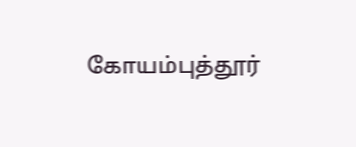கோயம்புத்தூர்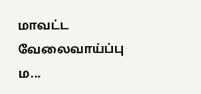மாவட்ட வேலைவாய்ப்பு ம...